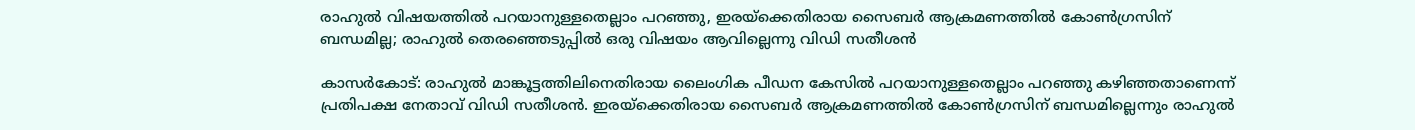രാഹുൽ വിഷയത്തിൽ പറയാനുള്ളതെല്ലാം പറഞ്ഞു, ഇരയ്ക്കെതിരായ സൈബര്‍ ആക്രമണത്തിൽ കോണ്‍ഗ്രസിന് ബന്ധമില്ല; രാഹുൽ തെരഞ്ഞെടുപ്പിൽ ഒരു വിഷയം ആവില്ലെന്നു വിഡി സതീശൻ

കാസർകോട്: രാഹുൽ മാങ്കൂട്ടത്തിലിനെതിരായ ലൈംഗിക പീഡന കേസിൽ പറയാനുള്ളതെല്ലാം പറഞ്ഞു കഴിഞ്ഞതാണെന്ന് പ്രതിപക്ഷ നേതാവ് വിഡി സതീശൻ. ഇരയ്ക്കെതിരായ സൈബര്‍ ആക്രമണത്തിൽ കോണ്‍ഗ്രസിന് ബന്ധമില്ലെന്നും രാഹുൽ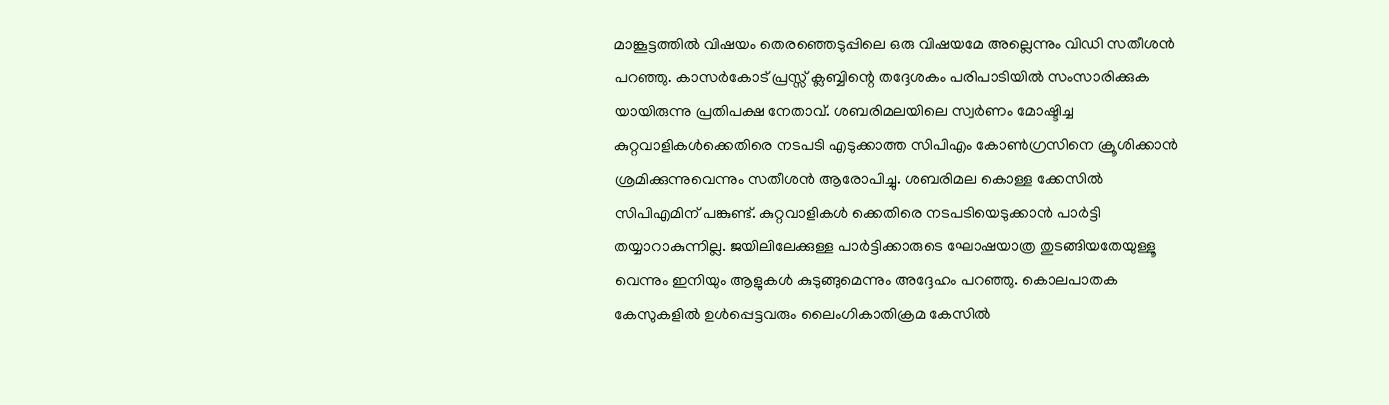മാങ്കൂട്ടത്തിൽ വിഷയം തെരഞ്ഞെടുപ്പിലെ ഒരു വിഷയമേ അല്ലെന്നും വിഡി സതീശൻ പറഞ്ഞു. കാസർകോട് പ്രസ്സ് ക്ലബ്ബിന്റെ തദ്ദേശകം പരിപാടിയിൽ സംസാരിക്കുക യായിരുന്നു പ്രതിപക്ഷ നേതാവ്. ശബരിമലയിലെ സ്വർണം മോഷ്ടിച്ച കുറ്റവാളികൾക്കെതിരെ നടപടി എടുക്കാത്ത സിപിഎം കോൺഗ്രസിനെ ക്രൂശിക്കാൻ ശ്രമിക്കുന്നുവെന്നും സതീശൻ ആരോപിച്ചു. ശബരിമല കൊള്ള ക്കേസിൽ സിപിഎമിന് പങ്കുണ്ട്. കുറ്റവാളികൾ ക്കെതിരെ നടപടിയെടുക്കാൻ പാർട്ടി തയ്യാറാകുന്നില്ല. ജയിലിലേക്കുള്ള പാർട്ടിക്കാരുടെ ഘോഷയാത്ര തുടങ്ങിയതേയുള്ളൂ വെന്നും ഇനിയും ആളുകൾ കുടുങ്ങുമെന്നും അദ്ദേഹം പറഞ്ഞു. കൊലപാതക കേസുകളിൽ ഉൾപ്പെട്ടവരും ലൈംഗികാതിക്രമ കേസിൽ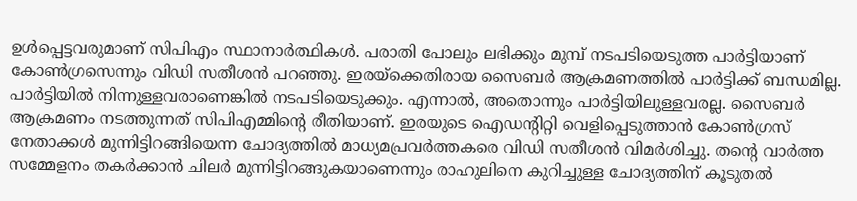ഉൾപ്പെട്ടവരുമാണ് സിപിഎം സ്ഥാനാർത്ഥികൾ. പരാതി പോലും ലഭിക്കും മുമ്പ് നടപടിയെടുത്ത പാര്‍ട്ടിയാണ് കോണ്‍ഗ്രസെന്നും വിഡി സതീശൻ പറഞ്ഞു. ഇരയ്ക്കെതിരായ സൈബര്‍ ആക്രമണത്തിൽ പാര്‍ട്ടിക്ക് ബന്ധമില്ല. പാര്‍ട്ടിയിൽ നിന്നുള്ളവരാണെങ്കിൽ നടപടിയെടുക്കും. എന്നാൽ, അതൊന്നും പാര്‍ട്ടിയിലുള്ളവരല്ല. സൈബര്‍ ആക്രമണം നടത്തുന്നത് സിപിഎമ്മിന്‍റെ രീതിയാണ്. ഇരയുടെ ഐഡന്‍റിറ്റി വെളിപ്പെടുത്താൻ കോണ്‍ഗ്രസ് നേതാക്കള്‍ മുന്നിട്ടിറങ്ങിയെന്ന ചോദ്യത്തിൽ മാധ്യമപ്രവര്‍ത്തകരെ വിഡി സതീശൻ വിമര്‍ശിച്ചു. തന്‍റെ വാർത്ത സമ്മേളനം തകർക്കാൻ ചിലർ മുന്നിട്ടിറങ്ങുകയാണെന്നും രാഹുലിനെ കുറിച്ചുള്ള ചോദ്യത്തിന് കൂടുതൽ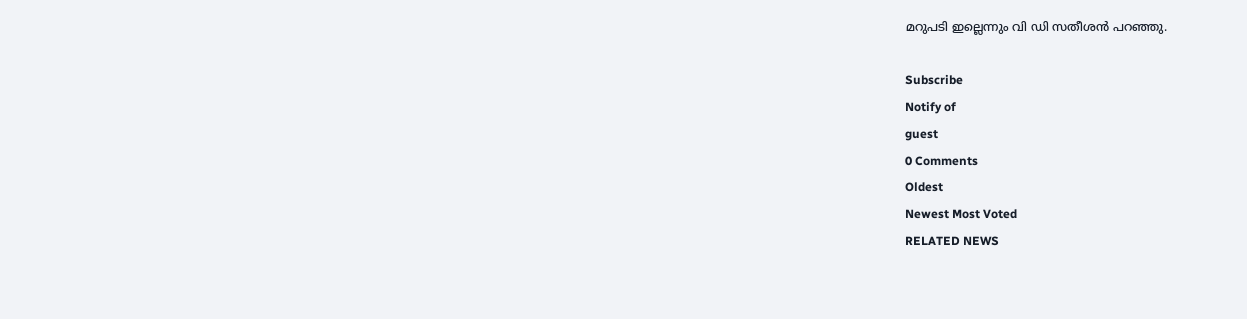മറുപടി ഇല്ലെന്നും വി ഡി സതീശൻ പറഞ്ഞു.

Subscribe
Notify of
guest
0 Comments
Oldest
Newest Most Voted
RELATED NEWS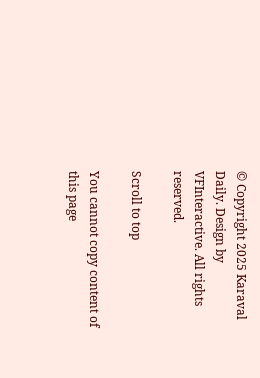© Copyright 2025 Karaval Daily. Design by VFInteractive. All rights reserved.

Scroll to top

You cannot copy content of this page